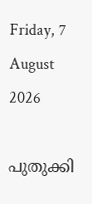Friday, 7 August 2026

പുതുക്കി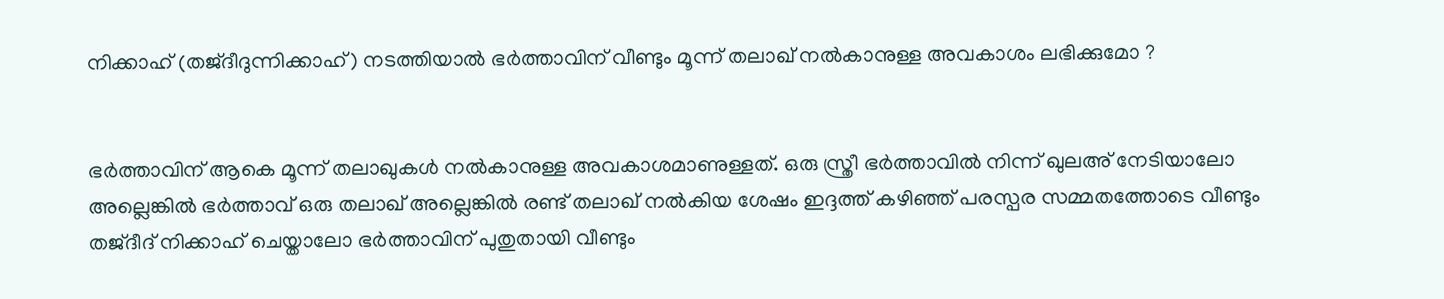നിക്കാഹ് (തജ്‌ദീദുന്നിക്കാഹ്) നടത്തിയാൽ ഭർത്താവിന് വീണ്ടും മൂന്ന് തലാഖ് നൽകാനുള്ള അവകാശം ലഭിക്കുമോ ?


ഭർത്താവിന് ആകെ മൂന്ന് തലാഖുകൾ നൽകാനുള്ള അവകാശമാണുള്ളത്. ഒരു സ്ത്രീ ഭർത്താവിൽ നിന്ന് ഖുലഅ് നേടിയാലോ അല്ലെങ്കിൽ ഭർത്താവ് ഒരു തലാഖ് അല്ലെങ്കിൽ രണ്ട് തലാഖ് നൽകിയ ശേഷം ഇദ്ദത്ത് കഴിഞ്ഞ് പരസ്പര സമ്മതത്തോടെ വീണ്ടും തജ്‌ദീദ് നിക്കാഹ് ചെയ്താലോ ഭർത്താവിന് പുതുതായി വീണ്ടും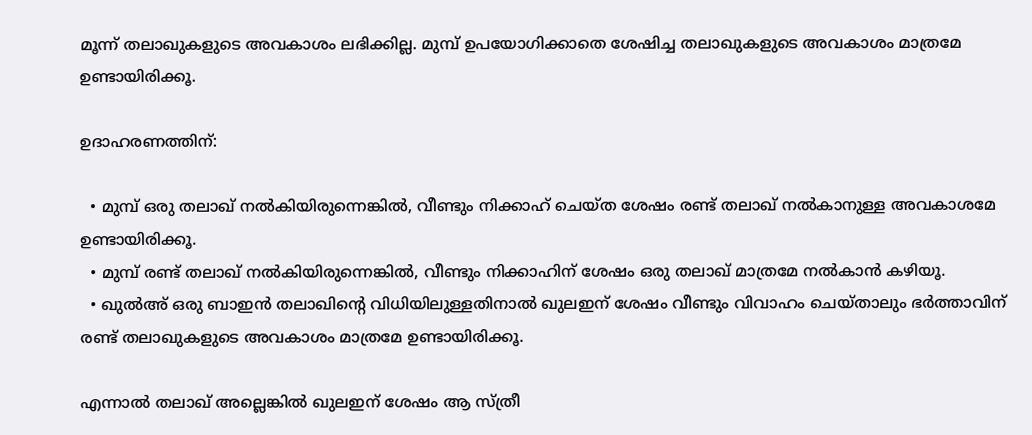മൂന്ന് തലാഖുകളുടെ അവകാശം ലഭിക്കില്ല. മുമ്പ് ഉപയോഗിക്കാതെ ശേഷിച്ച തലാഖുകളുടെ അവകാശം മാത്രമേ ഉണ്ടായിരിക്കൂ.

ഉദാഹരണത്തിന്:

  • മുമ്പ് ഒരു തലാഖ് നൽകിയിരുന്നെങ്കിൽ, വീണ്ടും നിക്കാഹ് ചെയ്ത ശേഷം രണ്ട് തലാഖ് നൽകാനുള്ള അവകാശമേ ഉണ്ടായിരിക്കൂ.
  • മുമ്പ് രണ്ട് തലാഖ് നൽകിയിരുന്നെങ്കിൽ, വീണ്ടും നിക്കാഹിന് ശേഷം ഒരു തലാഖ് മാത്രമേ നൽകാൻ കഴിയൂ.
  • ഖുൽഅ് ഒരു ബാഇൻ തലാഖിന്റെ വിധിയിലുള്ളതിനാൽ ഖുലഇന് ശേഷം വീണ്ടും വിവാഹം ചെയ്താലും ഭർത്താവിന് രണ്ട് തലാഖുകളുടെ അവകാശം മാത്രമേ ഉണ്ടായിരിക്കൂ.

എന്നാൽ തലാഖ് അല്ലെങ്കിൽ ഖുലഇന് ശേഷം ആ സ്ത്രീ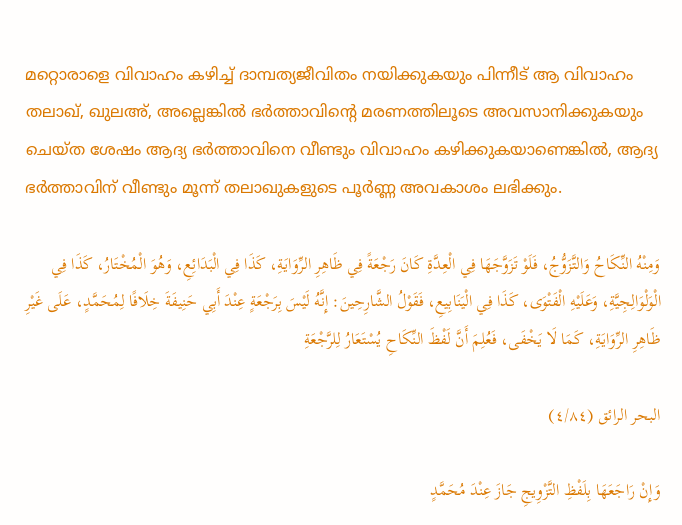മറ്റൊരാളെ വിവാഹം കഴിച്ച് ദാമ്പത്യജീവിതം നയിക്കുകയും പിന്നീട് ആ വിവാഹം തലാഖ്, ഖുലഅ്, അല്ലെങ്കിൽ ഭർത്താവിന്റെ മരണത്തിലൂടെ അവസാനിക്കുകയും ചെയ്ത ശേഷം ആദ്യ ഭർത്താവിനെ വീണ്ടും വിവാഹം കഴിക്കുകയാണെങ്കിൽ, ആദ്യ ഭർത്താവിന് വീണ്ടും മൂന്ന് തലാഖുകളുടെ പൂർണ്ണ അവകാശം ലഭിക്കും.

وَمِنْهُ النِّكَاحُ وَالتَّزَوُّجُ، فَلَوْ تَزَوَّجَهَا فِي الْعِدَّةِ كَانَ رَجْعَةً فِي ظَاهِرِ الرِّوَايَةِ، كَذَا فِي الْبَدَائِعِ، وَهُوَ الْمُخْتَارُ، كَذَا فِي الْوَلْوَالِجِيَّةِ، وَعَلَيْهِ الْفَتْوَى، كَذَا فِي الْيَنَابِيعِ، فَقَوْلُ الشَّارِحِينَ: إِنَّهُ لَيْسَ بِرَجْعَةٍ عِنْدَ أَبِي حَنِيفَةَ خِلَافًا لِمُحَمَّدٍ، عَلَى غَيْرِ ظَاهِرِ الرِّوَايَةِ، كَمَا لَا يَخْفَى، فَعُلِمَ أَنَّ لَفْظَ النِّكَاحِ يُسْتَعَارُ لِلرَّجْعَةِ

البحر الرائق (٤/٨٤)

وَإِنْ رَاجَعَهَا بِلَفْظِ التَّزْوِيجِ جَازَ عِنْدَ مُحَمَّدٍ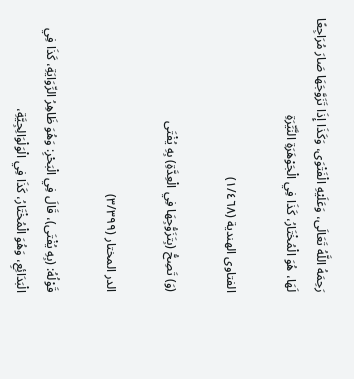رَحِمَهُ اللَّهُ تَعَالَى، وَعَلَيْهِ الْفَتْوَى، وَكَذَا إِذَا تَزَوَّجَهَا صَارَ مُرَاجِعًا لَهَا، هُوَ الْمُخْتَارُ، كَذَا فِي الْجَوْهَرَةِ النَّيِّرَةِ

الفتاوى الهندية (١/٤٦٨)

(وَ) تَصِحُّ (بِتَزَوُّجِهَا فِي الْعِدَّةِ) بِهِ يُفْتَى

الدر المختار (٣/٣٩٩)

قَوْلُهُ: (بِهِ يُفْتَى)، قَالَ فِي الْبَحْرِ: وَهُوَ ظَاهِرُ الرِّوَايَةِ، كَذَا فِي الْبَدَائِعِ، وَهُوَ الْمُخْتَارُ، كَذَا فِي الْوَلْوَالِجِيَّةِ،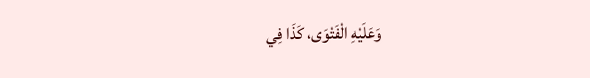وَعَلَيْهِ الْفَتْوَى، كَذَا فِي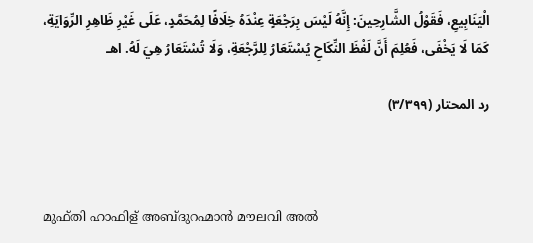الْيَنَابِيعِ، فَقَوْلُ الشَّارِحِينَ: إِنَّهُ لَيْسَ بِرَجْعَةٍ عِنْدَهُ خِلَافًا لِمُحَمَّدٍ، عَلَى غَيْرِ ظَاهِرِ الرِّوَايَةِ، كَمَا لَا يَخْفَى، فَعُلِمَ أَنَّ لَفْظَ النِّكَاحِ يُسْتَعَارُ لِلرَّجْعَةِ، وَلَا تُسْتَعَارُ هِيَ لَهُ. اهـ

رد المحتار (٣/٣٩٩)



മുഫ്തി ഹാഫിള് അബ്ദുറഹ്മാൻ മൗലവി അൽ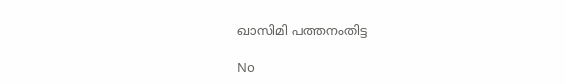ഖാസിമി പത്തനംതിട്ട

No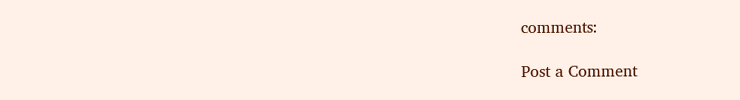comments:

Post a Comment